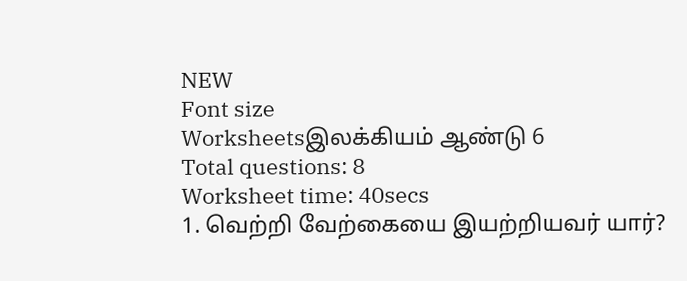NEW
Font size
Worksheetsஇலக்கியம் ஆண்டு 6
Total questions: 8
Worksheet time: 40secs
1. வெற்றி வேற்கையை இயற்றியவர் யார்?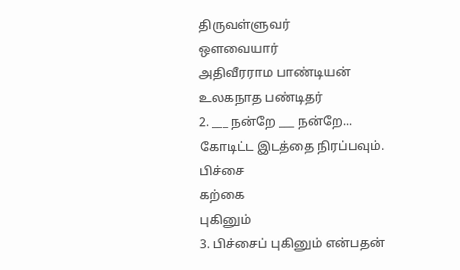திருவள்ளுவர்
ஔவையார்
அதிவீரராம பாண்டியன்
உலகநாத பண்டிதர்
2. ___ நன்றே ___ நன்றே...
கோடிட்ட இடத்தை நிரப்பவும்.
பிச்சை
கற்கை
புகினும்
3. பிச்சைப் புகினும் என்பதன்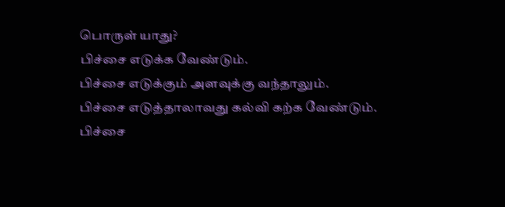பொருள் யாது?
பிச்சை எடுக்க வேண்டும்.
பிச்சை எடுக்கும் அளவுக்கு வந்தாலும்.
பிச்சை எடுத்தாலாவது கல்வி கற்க வேண்டும்.
பிச்சை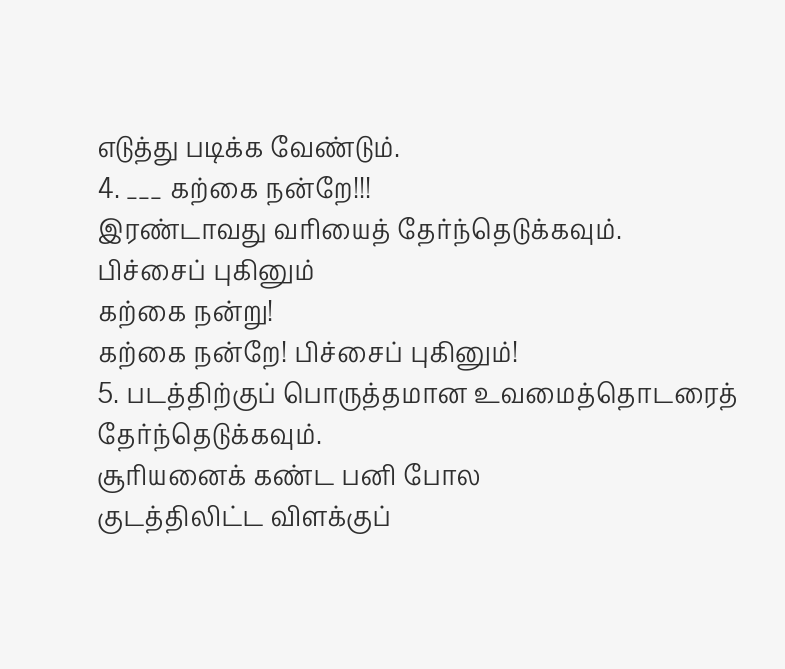எடுத்து படிக்க வேண்டும்.
4. ___ கற்கை நன்றே!!!
இரண்டாவது வரியைத் தேர்ந்தெடுக்கவும்.
பிச்சைப் புகினும்
கற்கை நன்று!
கற்கை நன்றே! பிச்சைப் புகினும்!
5. படத்திற்குப் பொருத்தமான உவமைத்தொடரைத் தேர்ந்தெடுக்கவும்.
சூரியனைக் கண்ட பனி போல
குடத்திலிட்ட விளக்குப்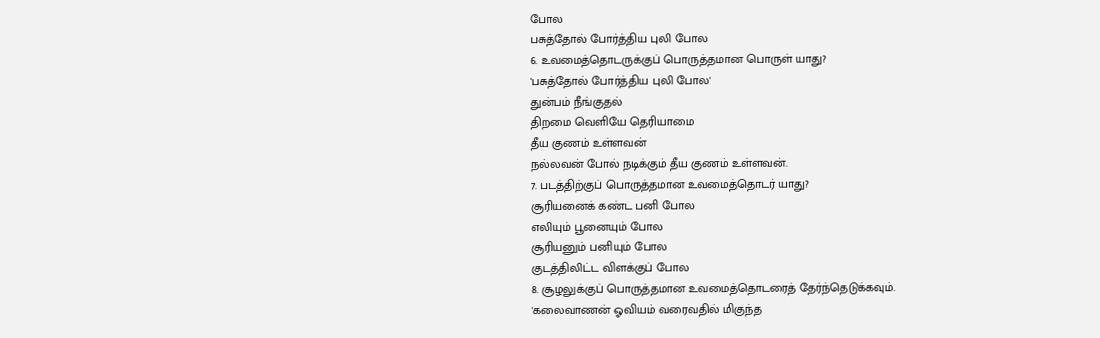போல
பசுத்தோல் போர்த்திய புலி போல
6. உவமைத்தொடருக்குப் பொருத்தமான பொருள் யாது?
'பசுத்தோல் போர்த்திய புலி போல'
துன்பம் நீங்குதல்
திறமை வெளியே தெரியாமை
தீய குணம் உள்ளவன்
நல்லவன் போல் நடிக்கும் தீய குணம் உள்ளவன்.
7. படத்திற்குப் பொருத்தமான உவமைத்தொடர் யாது?
சூரியனைக் கண்ட பனி போல
எலியும் பூனையும் போல
சூரியனும் பனியும் போல
குடத்திலிட்ட விளக்குப் போல
8. சூழலுக்குப் பொருத்தமான உவமைத்தொடரைத் தேர்ந்தெடுக்கவும்.
'கலைவாணன் ஓவியம் வரைவதில் மிகுந்த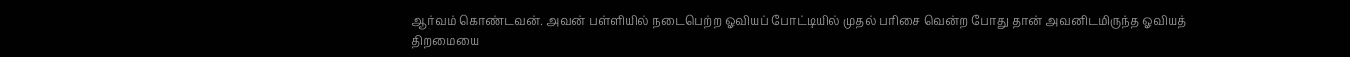ஆர்வம் கொண்டவன். அவன் பள்ளியில் நடைபெற்ற ஓவியப் போட்டியில் முதல் பரிசை வென்ற போது தான் அவனிடமிருந்த ஓவியத் திறமையை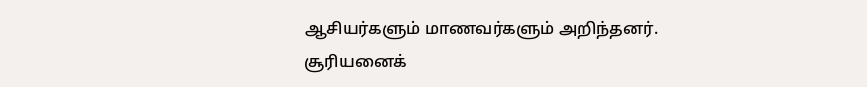ஆசியர்களும் மாணவர்களும் அறிந்தனர்.
சூரியனைக்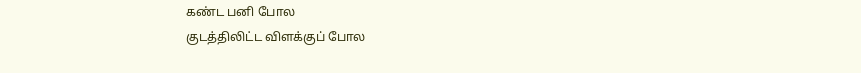கண்ட பனி போல
குடத்திலிட்ட விளக்குப் போல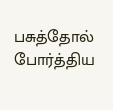பசுத்தோல் போர்த்திய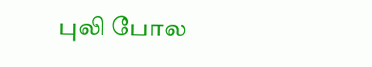புலி போல